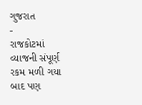ગુજરાત
-
રાજકોટમાં વ્યાજની સંપૂર્ણ રકમ મળી ગયા બાદ પણ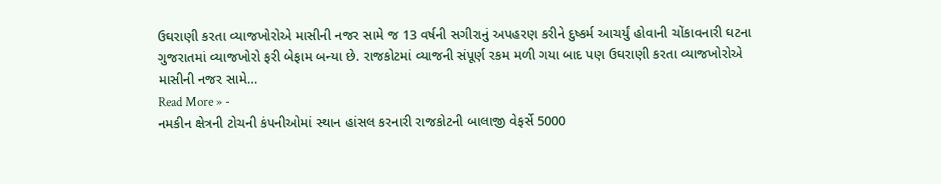ઉઘરાણી કરતા વ્યાજખોરોએ માસીની નજર સામે જ 13 વર્ષની સગીરાનું અપહરણ કરીને દુષ્કર્મ આચર્યું હોવાની ચોંકાવનારી ઘટના
ગુજરાતમાં વ્યાજખોરો ફરી બેફામ બન્યા છે. રાજકોટમાં વ્યાજની સંપૂર્ણ રકમ મળી ગયા બાદ પણ ઉઘરાણી કરતા વ્યાજખોરોએ માસીની નજર સામે…
Read More » -
નમકીન ક્ષેત્રની ટોચની કંપનીઓમાં સ્થાન હાંસલ કરનારી રાજકોટની બાલાજી વેફર્સે 5000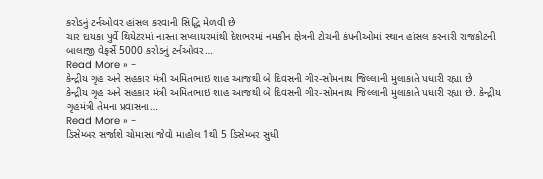કરોડનું ટર્નઓવર હાંસલ કરવાની સિદ્ધિ મેળવી છે
ચાર દાયકા પુર્વે થિયેટરમાં નાસ્તા સપ્લાયરમાંથી દેશભરમાં નમકીન ક્ષેત્રની ટોચની કંપનીઓમાં સ્થાન હાંસલ કરનારી રાજકોટની બાલાજી વેફર્સે 5000 કરોડનું ટર્નઓવર…
Read More » -
કેન્દ્રીય ગૃહ અને સહકાર મંત્રી અમિતભાઇ શાહ આજથી બે દિવસની ગીર-સોમનાથ જિલ્લાની મુલાકાતે પધારી રહ્યા છે
કેન્દ્રીય ગૃહ અને સહકાર મંત્રી અમિતભાઇ શાહ આજથી બે દિવસની ગીર-સોમનાથ જિલ્લાની મુલાકાતે પધારી રહ્યા છે. કેન્દ્રીય ગૃહમંત્રી તેમના પ્રવાસના…
Read More » -
ડિસેમ્બર સર્જાશે ચોમાસા જેવો માહોલ 1થી 5 ડિસેમ્બર સુધી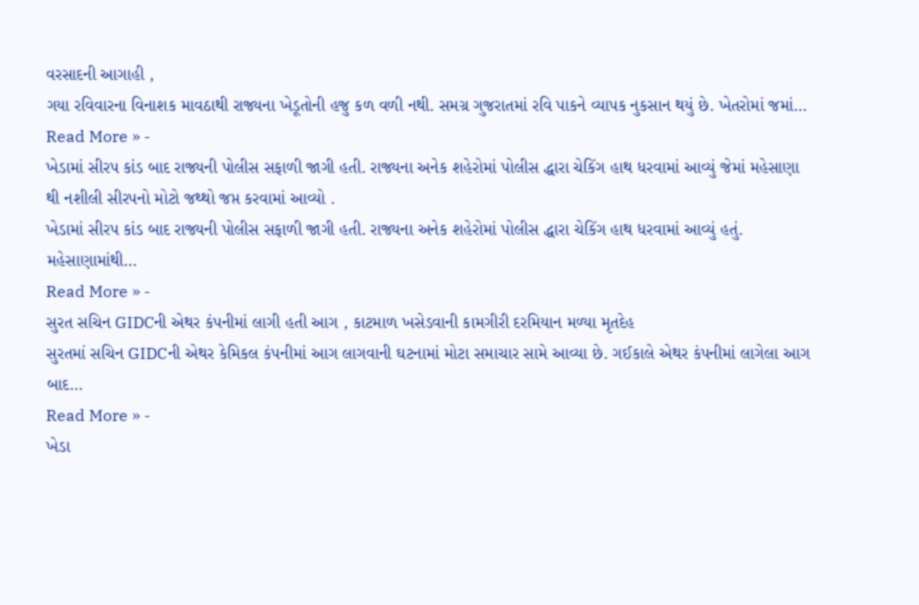વરસાદની આગાહી ,
ગયા રવિવારના વિનાશક માવઠાથી રાજ્યના ખેડૂતોની હજુ કળ વળી નથી. સમગ્ર ગુજરાતમાં રવિ પાકને વ્યાપક નુકસાન થયું છે. ખેતરોમાં જમાં…
Read More » -
ખેડામાં સીરપ કાંડ બાદ રાજ્યની પોલીસ સફાળી જાગી હતી. રાજ્યના અનેક શહેરોમાં પોલીસ દ્ધારા ચેકિંગ હાથ ધરવામાં આવ્યું જેમાં મહેસાણા થી નશીલી સીરપનો મોટો જથ્થો જપ્ત કરવામાં આવ્યો .
ખેડામાં સીરપ કાંડ બાદ રાજ્યની પોલીસ સફાળી જાગી હતી. રાજ્યના અનેક શહેરોમાં પોલીસ દ્ધારા ચેકિંગ હાથ ધરવામાં આવ્યું હતું. મહેસાણામાંથી…
Read More » -
સુરત સચિન GIDCની એથર કંપનીમાં લાગી હતી આગ , કાટમાળ ખસેડવાની કામગીરી દરમિયાન મળ્યા મૃતદેહ
સુરતમાં સચિન GIDCની એથર કેમિકલ કંપનીમાં આગ લાગવાની ઘટનામાં મોટા સમાચાર સામે આવ્યા છે. ગઈકાલે એથર કંપનીમાં લાગેલા આગ બાદ…
Read More » -
ખેડા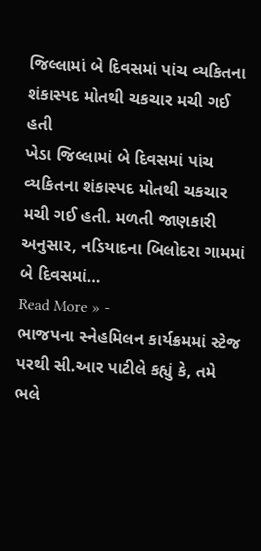જિલ્લામાં બે દિવસમાં પાંચ વ્યકિતના શંકાસ્પદ મોતથી ચકચાર મચી ગઈ હતી
ખેડા જિલ્લામાં બે દિવસમાં પાંચ વ્યકિતના શંકાસ્પદ મોતથી ચકચાર મચી ગઈ હતી. મળતી જાણકારી અનુસાર, નડિયાદના બિલોદરા ગામમાં બે દિવસમાં…
Read More » -
ભાજપના સ્નેહમિલન કાર્યક્રમમાં સ્ટેજ પરથી સી.આર પાટીલે કહ્યું કે, તમે ભલે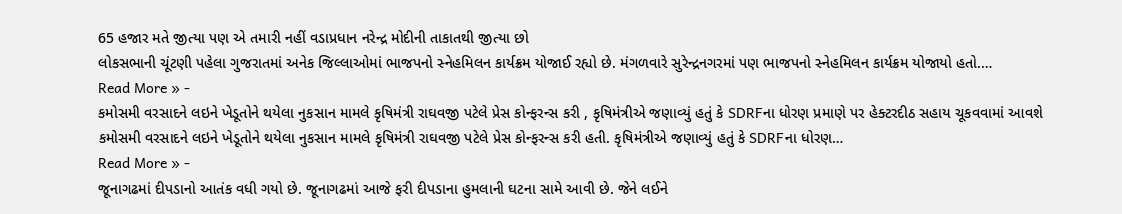65 હજાર મતે જીત્યા પણ એ તમારી નહીં વડાપ્રધાન નરેન્દ્ર મોદીની તાકાતથી જીત્યા છો
લોકસભાની ચૂંટણી પહેલા ગુજરાતમાં અનેક જિલ્લાઓમાં ભાજપનો સ્નેહમિલન કાર્યક્રમ યોજાઈ રહ્યો છે. મંગળવારે સુરેન્દ્રનગરમાં પણ ભાજપનો સ્નેહમિલન કાર્યક્રમ યોજાયો હતો.…
Read More » -
કમોસમી વરસાદને લઇને ખેડૂતોને થયેલા નુકસાન મામલે કૃષિમંત્રી રાઘવજી પટેલે પ્રેસ કોન્ફરન્સ કરી , કૃષિમંત્રીએ જણાવ્યું હતું કે SDRFના ધોરણ પ્રમાણે પર હેક્ટરદીઠ સહાય ચૂકવવામાં આવશે
કમોસમી વરસાદને લઇને ખેડૂતોને થયેલા નુકસાન મામલે કૃષિમંત્રી રાઘવજી પટેલે પ્રેસ કોન્ફરન્સ કરી હતી. કૃષિમંત્રીએ જણાવ્યું હતું કે SDRFના ધોરણ…
Read More » -
જૂનાગઢમાં દીપડાનો આતંક વધી ગયો છે. જૂનાગઢમાં આજે ફરી દીપડાના હુમલાની ઘટના સામે આવી છે. જેને લઈને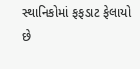સ્થાનિકોમાં ફફડાટ ફેલાયો છે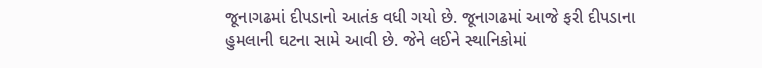જૂનાગઢમાં દીપડાનો આતંક વધી ગયો છે. જૂનાગઢમાં આજે ફરી દીપડાના હુમલાની ઘટના સામે આવી છે. જેને લઈને સ્થાનિકોમાં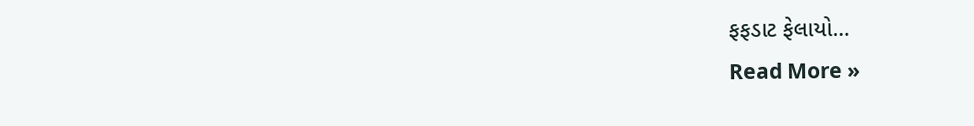ફફડાટ ફેલાયો…
Read More »